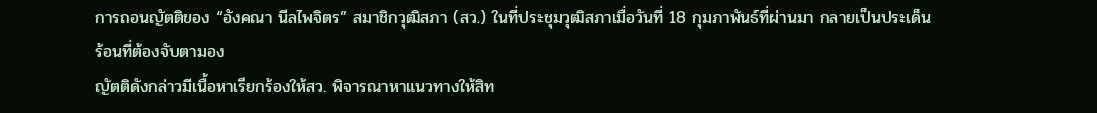การถอนญัตติของ “อังคณา นีลไพจิตร” สมาชิกวุฒิสภา (สว.) ในที่ประชุมวุฒิสภาเมื่อวันที่ 18 กุมภาพันธ์ที่ผ่านมา กลายเป็นประเด็นร้อนที่ต้องจับตามอง
ญัตติดังกล่าวมีเนื้อหาเรียกร้องให้สว. พิจารณาหาแนวทางให้สิท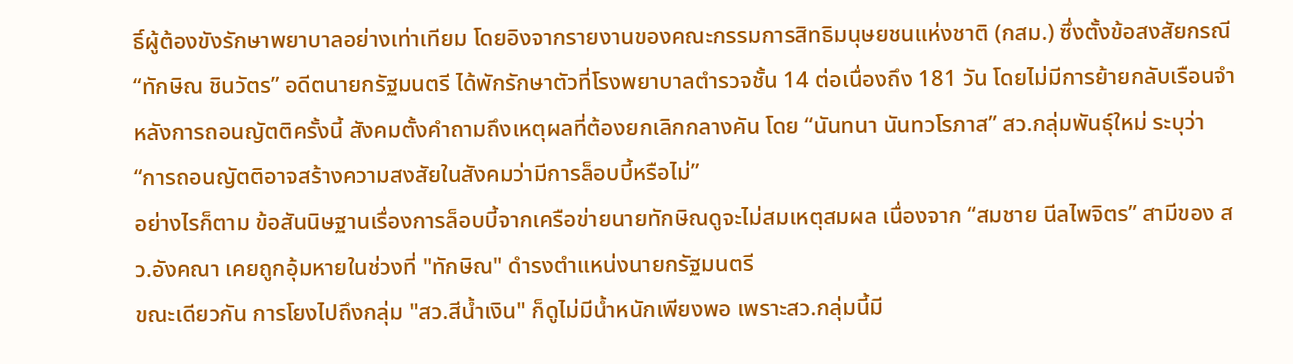ธิ์ผู้ต้องขังรักษาพยาบาลอย่างเท่าเทียม โดยอิงจากรายงานของคณะกรรมการสิทธิมนุษยชนแห่งชาติ (กสม.) ซึ่งตั้งข้อสงสัยกรณี “ทักษิณ ชินวัตร” อดีตนายกรัฐมนตรี ได้พักรักษาตัวที่โรงพยาบาลตำรวจชั้น 14 ต่อเนื่องถึง 181 วัน โดยไม่มีการย้ายกลับเรือนจำ
หลังการถอนญัตติครั้งนี้ สังคมตั้งคำถามถึงเหตุผลที่ต้องยกเลิกกลางคัน โดย “นันทนา นันทวโรภาส” สว.กลุ่มพันธุ์ใหม่ ระบุว่า “การถอนญัตติอาจสร้างความสงสัยในสังคมว่ามีการล็อบบี้หรือไม่”
อย่างไรก็ตาม ข้อสันนิษฐานเรื่องการล็อบบี้จากเครือข่ายนายทักษิณดูจะไม่สมเหตุสมผล เนื่องจาก “สมชาย นีลไพจิตร” สามีของ สว.อังคณา เคยถูกอุ้มหายในช่วงที่ "ทักษิณ" ดำรงตำแหน่งนายกรัฐมนตรี
ขณะเดียวกัน การโยงไปถึงกลุ่ม "สว.สีน้ำเงิน" ก็ดูไม่มีน้ำหนักเพียงพอ เพราะสว.กลุ่มนี้มี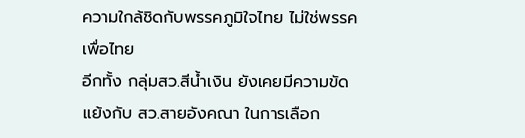ความใกล้ชิดกับพรรคภูมิใจไทย ไม่ใช่พรรคเพื่อไทย
อีกทั้ง กลุ่มสว.สีน้ำเงิน ยังเคยมีความขัดแย้งกับ สว.สายอังคณา ในการเลือก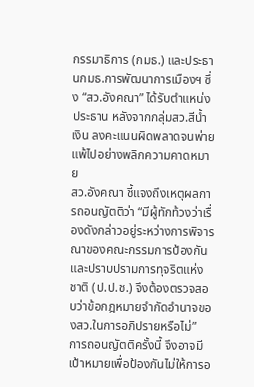กรรมาธิการ (กมธ.) และประธานกมธ.การพัฒนาการเมืองฯ ซึ่ง “สว.อังคณา” ได้รับตำแหน่งประธาน หลังจากกลุ่มสว.สีน้ำเงิน ลงคะแนนผิดพลาดจนพ่ายแพ้ไปอย่างพลิกความคาดหมาย
สว.อังคณา ชี้แจงถึงเหตุผลการถอนญัตติว่า “มีผู้ทักท้วงว่าเรื่องดังกล่าวอยู่ระหว่างการพิจารณาของคณะกรรมการป้องกันและปราบปรามการทุจริตแห่งชาติ (ป.ป.ช.) จึงต้องตรวจสอบว่าข้อกฎหมายจำกัดอำนาจของสว.ในการอภิปรายหรือไม่”
การถอนญัตติครั้งนี้ จึงอาจมีเป้าหมายเพื่อป้องกันไม่ให้การอ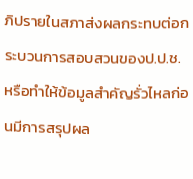ภิปรายในสภาส่งผลกระทบต่อกระบวนการสอบสวนของป.ป.ช. หรือทำให้ข้อมูลสำคัญรั่วไหลก่อนมีการสรุปผล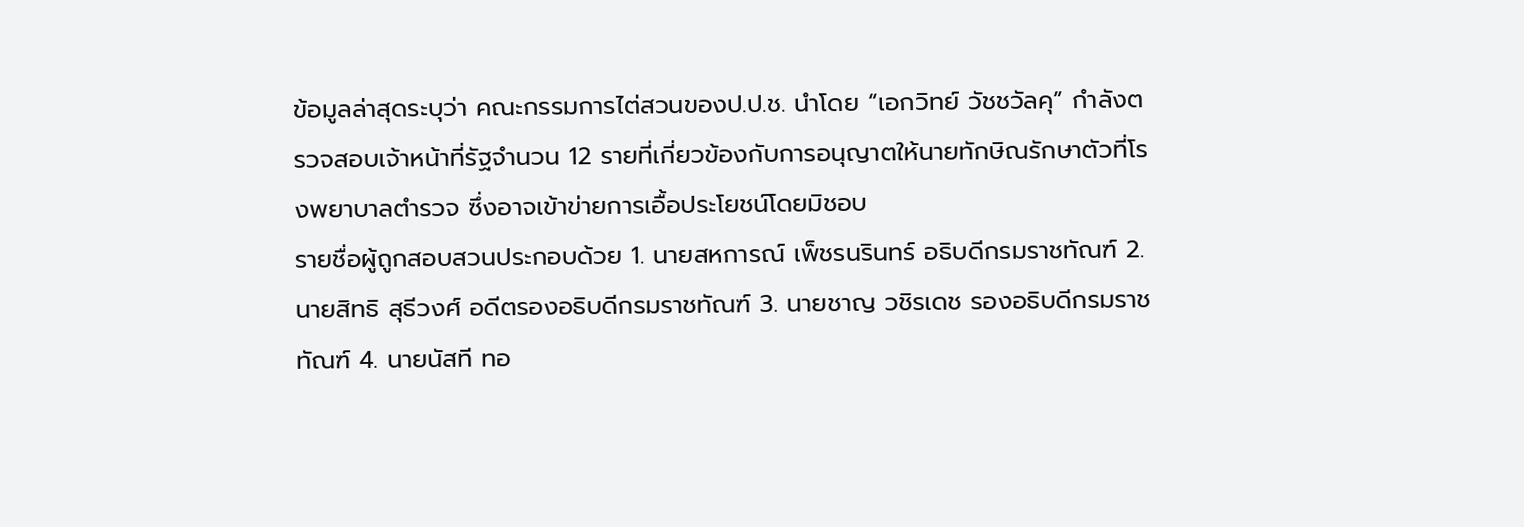ข้อมูลล่าสุดระบุว่า คณะกรรมการไต่สวนของป.ป.ช. นำโดย “เอกวิทย์ วัชชวัลคุ” กำลังตรวจสอบเจ้าหน้าที่รัฐจำนวน 12 รายที่เกี่ยวข้องกับการอนุญาตให้นายทักษิณรักษาตัวที่โรงพยาบาลตำรวจ ซึ่งอาจเข้าข่ายการเอื้อประโยชน์โดยมิชอบ
รายชื่อผู้ถูกสอบสวนประกอบด้วย 1. นายสหการณ์ เพ็ชรนรินทร์ อธิบดีกรมราชทัณฑ์ 2. นายสิทธิ สุธีวงศ์ อดีตรองอธิบดีกรมราชทัณฑ์ 3. นายชาญ วชิรเดช รองอธิบดีกรมราชทัณฑ์ 4. นายนัสที ทอ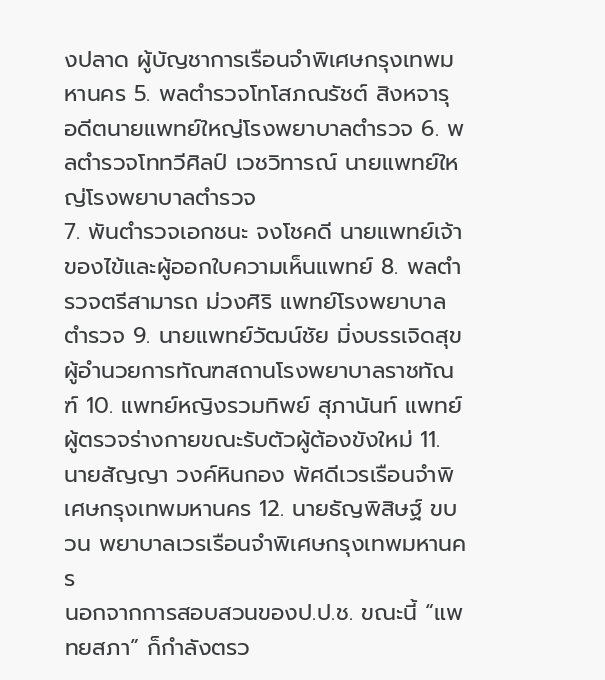งปลาด ผู้บัญชาการเรือนจำพิเศษกรุงเทพมหานคร 5. พลตำรวจโทโสภณรัชต์ สิงหจารุ อดีตนายแพทย์ใหญ่โรงพยาบาลตำรวจ 6. พลตำรวจโททวีศิลป์ เวชวิทารณ์ นายแพทย์ใหญ่โรงพยาบาลตำรวจ
7. พันตำรวจเอกชนะ จงโชคดี นายแพทย์เจ้าของไข้และผู้ออกใบความเห็นแพทย์ 8. พลตำรวจตรีสามารถ ม่วงศิริ แพทย์โรงพยาบาลตำรวจ 9. นายแพทย์วัฒน์ชัย มิ่งบรรเจิดสุข ผู้อำนวยการทัณฑสถานโรงพยาบาลราชทัณฑ์ 10. แพทย์หญิงรวมทิพย์ สุภานันท์ แพทย์ผู้ตรวจร่างกายขณะรับตัวผู้ต้องขังใหม่ 11. นายสัญญา วงค์หินกอง พัศดีเวรเรือนจำพิเศษกรุงเทพมหานคร 12. นายธัญพิสิษฐ์ ขบวน พยาบาลเวรเรือนจำพิเศษกรุงเทพมหานคร
นอกจากการสอบสวนของป.ป.ช. ขณะนี้ “แพทยสภา” ก็กำลังตรว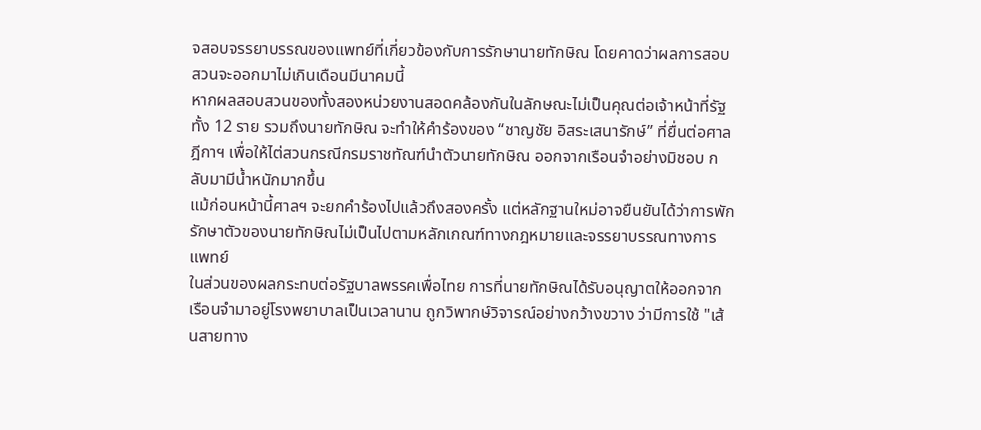จสอบจรรยาบรรณของแพทย์ที่เกี่ยวข้องกับการรักษานายทักษิณ โดยคาดว่าผลการสอบสวนจะออกมาไม่เกินเดือนมีนาคมนี้
หากผลสอบสวนของทั้งสองหน่วยงานสอดคล้องกันในลักษณะไม่เป็นคุณต่อเจ้าหน้าที่รัฐทั้ง 12 ราย รวมถึงนายทักษิณ จะทำให้คำร้องของ “ชาญชัย อิสระเสนารักษ์” ที่ยื่นต่อศาลฎีกาฯ เพื่อให้ไต่สวนกรณีกรมราชทัณฑ์นำตัวนายทักษิณ ออกจากเรือนจำอย่างมิชอบ กลับมามีน้ำหนักมากขึ้น
แม้ก่อนหน้านี้ศาลฯ จะยกคำร้องไปแล้วถึงสองครั้ง แต่หลักฐานใหม่อาจยืนยันได้ว่าการพักรักษาตัวของนายทักษิณไม่เป็นไปตามหลักเกณฑ์ทางกฎหมายและจรรยาบรรณทางการแพทย์
ในส่วนของผลกระทบต่อรัฐบาลพรรคเพื่อไทย การที่นายทักษิณได้รับอนุญาตให้ออกจากเรือนจำมาอยู่โรงพยาบาลเป็นเวลานาน ถูกวิพากษ์วิจารณ์อย่างกว้างขวาง ว่ามีการใช้ "เส้นสายทาง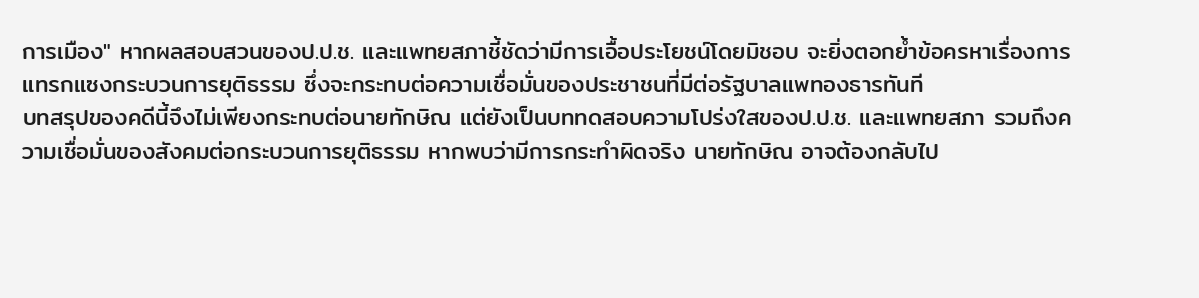การเมือง" หากผลสอบสวนของป.ป.ช. และแพทยสภาชี้ชัดว่ามีการเอื้อประโยชน์โดยมิชอบ จะยิ่งตอกย้ำข้อครหาเรื่องการแทรกแซงกระบวนการยุติธรรม ซึ่งจะกระทบต่อความเชื่อมั่นของประชาชนที่มีต่อรัฐบาลแพทองธารทันที
บทสรุปของคดีนี้จึงไม่เพียงกระทบต่อนายทักษิณ แต่ยังเป็นบททดสอบความโปร่งใสของป.ป.ช. และแพทยสภา รวมถึงความเชื่อมั่นของสังคมต่อกระบวนการยุติธรรม หากพบว่ามีการกระทำผิดจริง นายทักษิณ อาจต้องกลับไป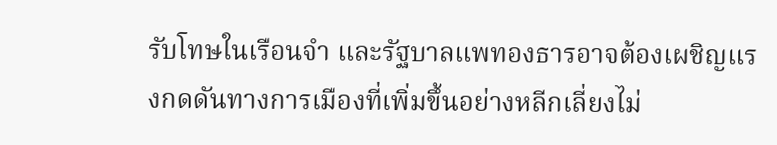รับโทษในเรือนจำ และรัฐบาลแพทองธารอาจต้องเผชิญแรงกดดันทางการเมืองที่เพิ่มขึ้นอย่างหลีกเลี่ยงไม่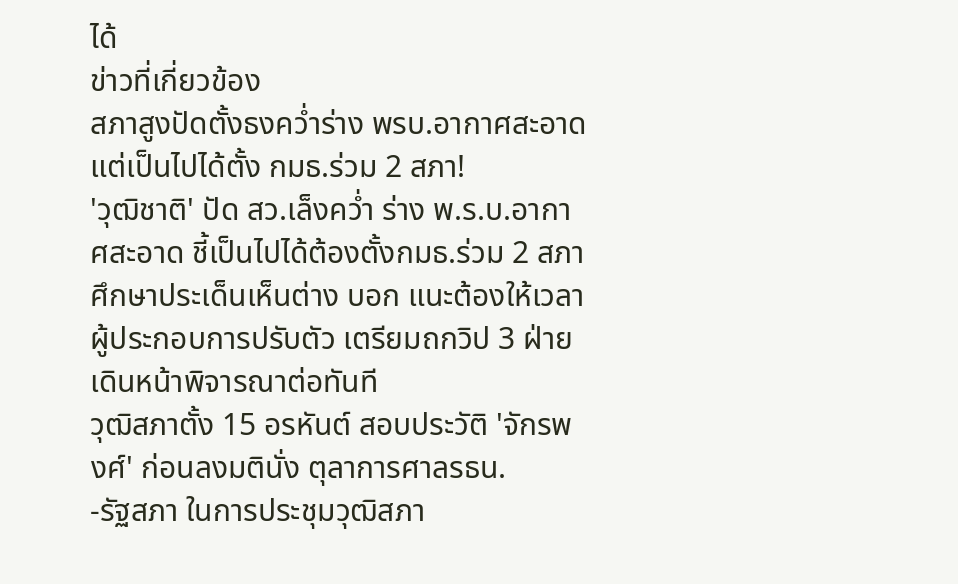ได้
ข่าวที่เกี่ยวข้อง
สภาสูงปัดตั้งธงคว่ำร่าง พรบ.อากาศสะอาดแต่เป็นไปได้ตั้ง กมธ.ร่วม 2 สภา!
'วุฒิชาติ' ปัด สว.เล็งคว่ำ ร่าง พ.ร.บ.อากาศสะอาด ชี้เป็นไปได้ต้องตั้งกมธ.ร่วม 2 สภา ศึกษาประเด็นเห็นต่าง บอก แนะต้องให้เวลาผู้ประกอบการปรับตัว เตรียมถกวิป 3 ฝ่าย เดินหน้าพิจารณาต่อทันที
วุฒิสภาตั้ง 15 อรหันต์ สอบประวัติ 'จักรพงศ์' ก่อนลงมตินั่ง ตุลาการศาลรธน.
-รัฐสภา ในการประชุมวุฒิสภา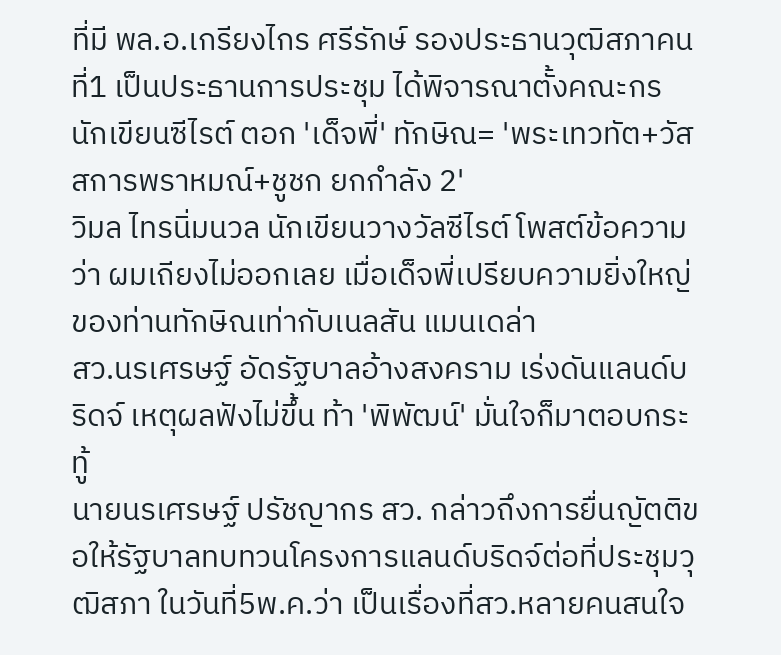ที่มี พล.อ.เกรียงไกร ศรีรักษ์ รองประธานวุฒิสภาคนที่1 เป็นประธานการประชุม ได้พิจารณาตั้งคณะกร
นักเขียนซีไรต์ ตอก 'เด็จพี่' ทักษิณ= 'พระเทวทัต+วัสสการพราหมณ์+ชูชก ยกกำลัง 2'
วิมล ไทรนิ่มนวล นักเขียนวางวัลซีไรต์ โพสต์ข้อความว่า ผมเถียงไม่ออกเลย เมื่อเด็จพี่เปรียบความยิ่งใหญ่ของท่านทักษิณเท่ากับเนลสัน แมนเดล่า
สว.นรเศรษฐ์ อัดรัฐบาลอ้างสงคราม เร่งดันแลนด์บริดจ์ เหตุผลฟังไม่ขึ้น ท้า 'พิพัฒน์' มั่นใจก็มาตอบกระทู้
นายนรเศรษฐ์ ปรัชญากร สว. กล่าวถึงการยื่นญัตติขอให้รัฐบาลทบทวนโครงการแลนด์บริดจ์ต่อที่ประชุมวุฒิสภา ในวันที่5พ.ค.ว่า เป็นเรื่องที่สว.หลายคนสนใจ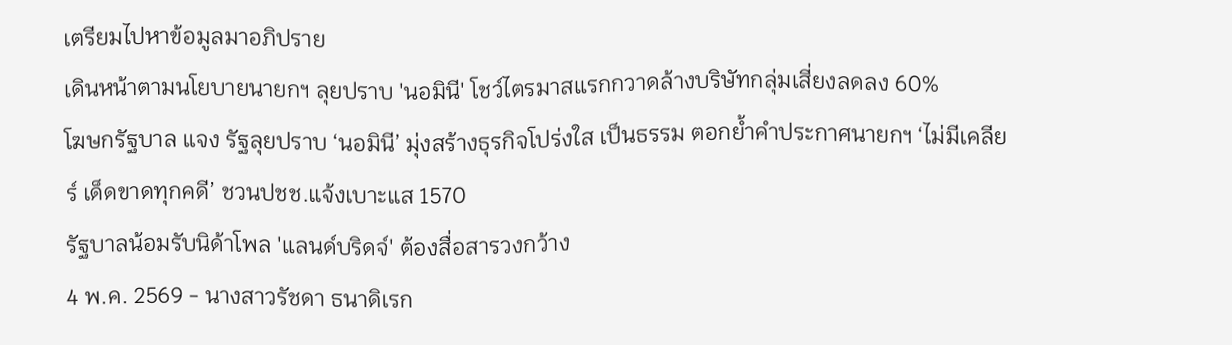เตรียมไปหาข้อมูลมาอภิปราย
เดินหน้าตามนโยบายนายกฯ ลุยปราบ 'นอมินี' โชว์ไตรมาสแรกกวาดล้างบริษัทกลุ่มเสี่ยงลดลง 60%
โฆษกรัฐบาล แจง รัฐลุยปราบ ‘นอมินี’ มุ่งสร้างธุรกิจโปร่งใส เป็นธรรม ตอกย้ำคำประกาศนายกฯ ‘ไม่มีเคลียร์ เด็ดขาดทุกคดี’ ชวนปชช.แจ้งเบาะแส 1570
รัฐบาลน้อมรับนิด้าโพล 'แลนด์บริดจ์' ต้องสื่อสารวงกว้าง
4 พ.ค. 2569 - นางสาวรัชดา ธนาดิเรก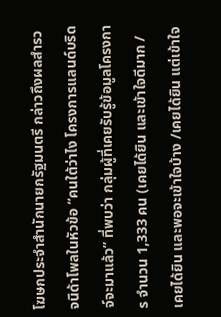โฆษกประจำสำนักนายกรัฐมนตรี กล่าวถึงผลสำรวจนิด้าโพลในหัวข้อ “คนใต้ว่าไง โครงการแลนด์บริดจ์จะมาแล้ว” ที่พบว่า กลุ่มผู้ที่เคยรับรู้ข้อมูลโครงการ จำนวน 1,333 คน (เคยได้ยิน และเข้าใจดีมาก / เคยได้ยิน และพอจะเข้าใจบ้าง /เคยได้ยิน แต่เข้าใจ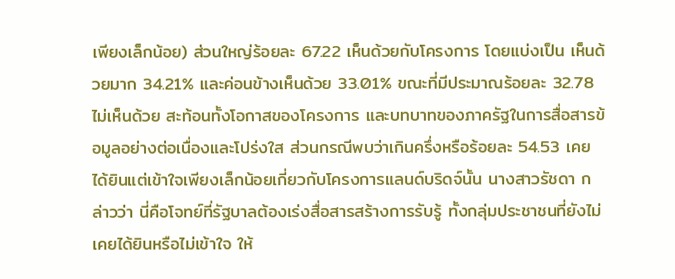เพียงเล็กน้อย) ส่วนใหญ่ร้อยละ 67.22 เห็นด้วยกับโครงการ โดยแบ่งเป็น เห็นด้วยมาก 34.21% และค่อนข้างเห็นด้วย 33.01% ขณะที่มีประมาณร้อยละ 32.78 ไม่เห็นด้วย สะท้อนทั้งโอกาสของโครงการ และบทบาทของภาครัฐในการสื่อสารข้อมูลอย่างต่อเนื่องและโปร่งใส ส่วนกรณีพบว่าเกินครึ่งหรือร้อยละ 54.53 เคยได้ยินแต่เข้าใจเพียงเล็กน้อยเกี่ยวกับโครงการแลนด์บริดจ์นั้น นางสาวรัชดา กล่าวว่า นี่คือโจทย์ที่รัฐบาลต้องเร่งสื่อสารสร้างการรับรู้ ทั้งกลุ่มประชาชนที่ยังไม่เคยได้ยินหรือไม่เข้าใจ ให้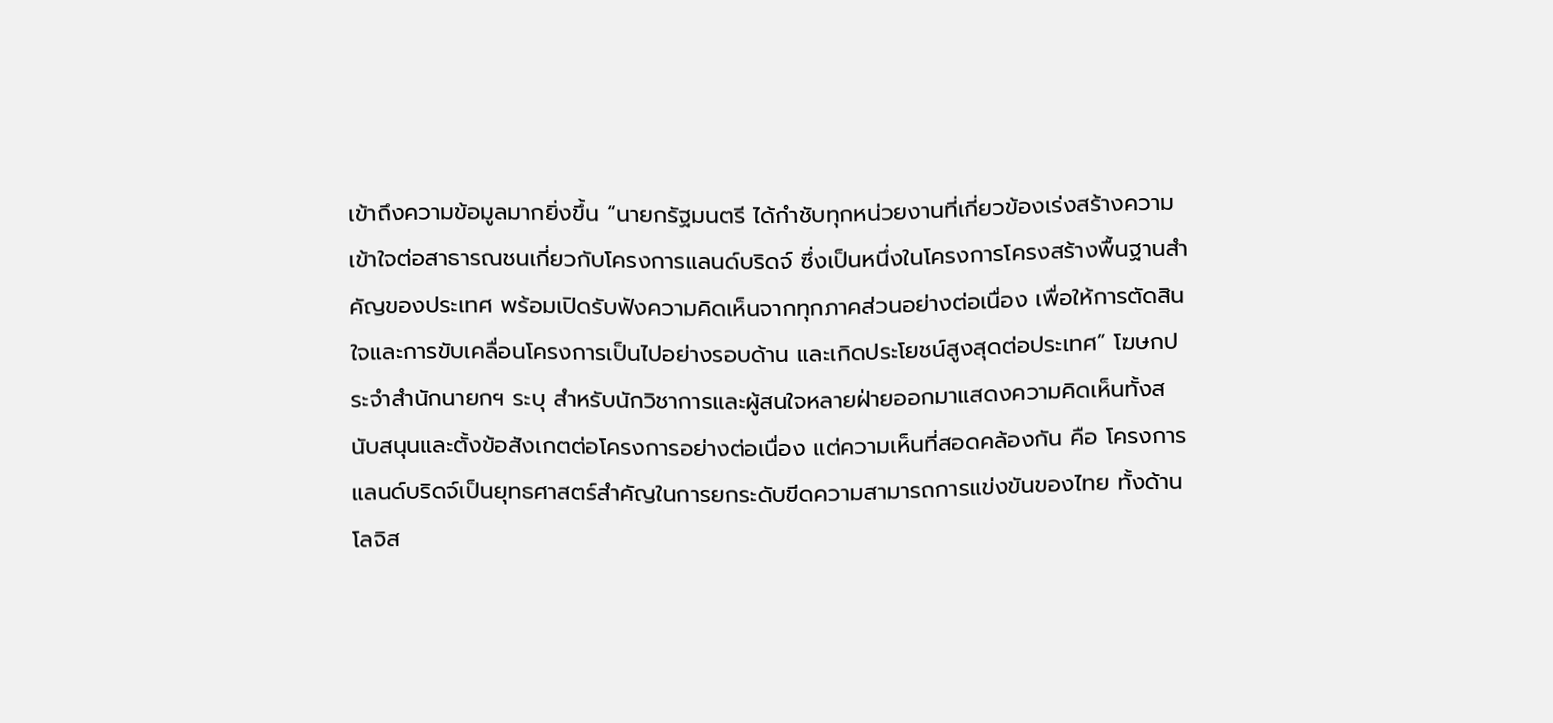เข้าถึงความข้อมูลมากยิ่งขึ้น “นายกรัฐมนตรี ได้กำชับทุกหน่วยงานที่เกี่ยวข้องเร่งสร้างความเข้าใจต่อสาธารณชนเกี่ยวกับโครงการแลนด์บริดจ์ ซึ่งเป็นหนึ่งในโครงการโครงสร้างพื้นฐานสำคัญของประเทศ พร้อมเปิดรับฟังความคิดเห็นจากทุกภาคส่วนอย่างต่อเนื่อง เพื่อให้การตัดสินใจและการขับเคลื่อนโครงการเป็นไปอย่างรอบด้าน และเกิดประโยชน์สูงสุดต่อประเทศ” โฆษกประจำสำนักนายกฯ ระบุ สำหรับนักวิชาการและผู้สนใจหลายฝ่ายออกมาแสดงความคิดเห็นทั้งสนับสนุนและตั้งข้อสังเกตต่อโครงการอย่างต่อเนื่อง แต่ความเห็นที่สอดคล้องกัน คือ โครงการแลนด์บริดจ์เป็นยุทธศาสตร์สำคัญในการยกระดับขีดความสามารถการแข่งขันของไทย ทั้งด้านโลจิส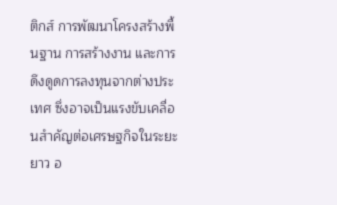ติกส์ การพัฒนาโครงสร้างพื้นฐาน การสร้างงาน และการดึงดูดการลงทุนจากต่างประเทศ ซึ่งอาจเป็นแรงขับเคลื่อนสำคัญต่อเศรษฐกิจในระยะยาว อ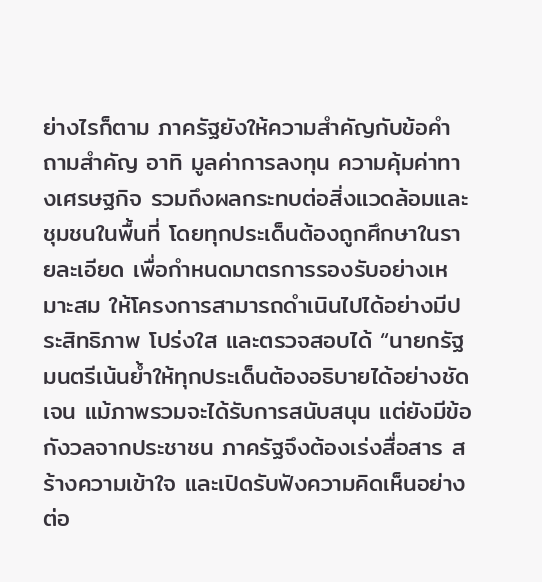ย่างไรก็ตาม ภาครัฐยังให้ความสำคัญกับข้อคำถามสำคัญ อาทิ มูลค่าการลงทุน ความคุ้มค่าทางเศรษฐกิจ รวมถึงผลกระทบต่อสิ่งแวดล้อมและชุมชนในพื้นที่ โดยทุกประเด็นต้องถูกศึกษาในรายละเอียด เพื่อกำหนดมาตรการรองรับอย่างเหมาะสม ให้โครงการสามารถดำเนินไปได้อย่างมีประสิทธิภาพ โปร่งใส และตรวจสอบได้ “นายกรัฐมนตรีเน้นย้ำให้ทุกประเด็นต้องอธิบายได้อย่างชัดเจน แม้ภาพรวมจะได้รับการสนับสนุน แต่ยังมีข้อกังวลจากประชาชน ภาครัฐจึงต้องเร่งสื่อสาร สร้างความเข้าใจ และเปิดรับฟังความคิดเห็นอย่างต่อ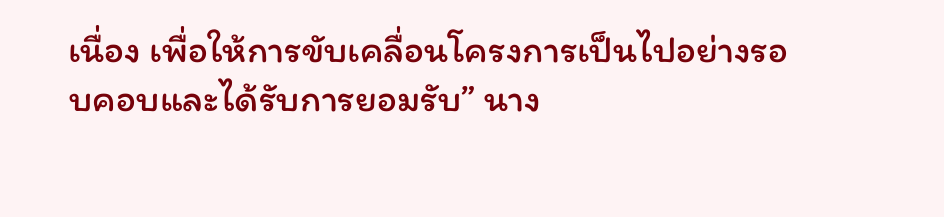เนื่อง เพื่อให้การขับเคลื่อนโครงการเป็นไปอย่างรอบคอบและได้รับการยอมรับ” นาง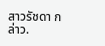สาวรัชดา กล่าว.